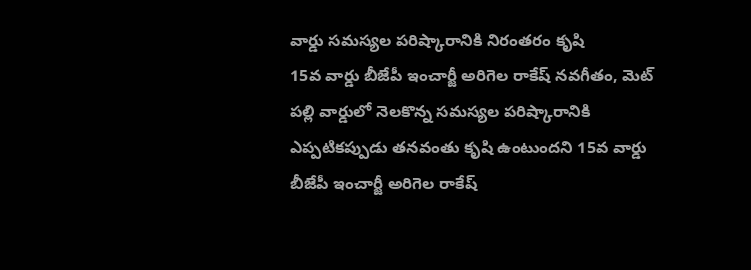వార్డు సమస్యల పరిష్కారానికి నిరంతరం కృషి
15వ వార్డు బీజేపీ ఇంచార్జీ అరిగెల రాకేష్ నవగీతం, మెట్ పల్లి వార్డులో నెలకొన్న సమస్యల పరిష్కారానికి ఎప్పటికప్పుడు తనవంతు కృషి ఉంటుందని 15వ వార్డు బీజేపీ ఇంచార్జీ అరిగెల రాకేష్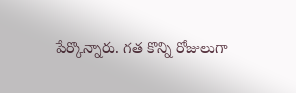పేర్కొన్నారు. గత కొన్ని రోజులుగా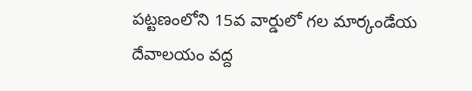పట్టణంలోని 15వ వార్డులో గల మార్కండేయ దేవాలయం వద్ద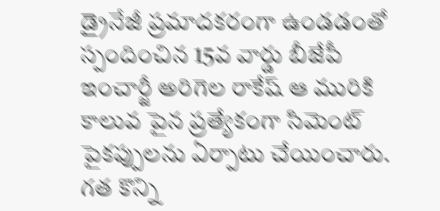డ్రైనేజీ ప్రమాదకరంగా ఉండడంతో స్పందించిన 15వ వార్డు బీజేపీ ఇంచార్జీ అరిగెల రాకేష్ ఆ మురికి కాలువ పైన ప్రత్యేకంగా సిమెంట్ పైకప్పులను ఏర్పాటు చేయించారు. గత కొన్ని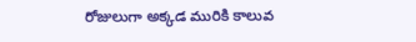రోజులుగా అక్కడ మురికి కాలువ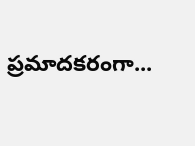ప్రమాదకరంగా...